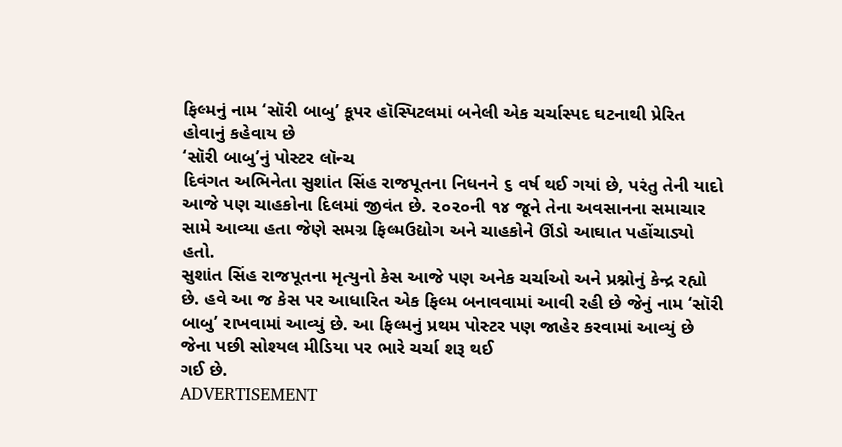ફિલ્મનું નામ ‘સૉરી બાબુ’ કૂપર હૉસ્પિટલમાં બનેલી એક ચર્ચાસ્પદ ઘટનાથી પ્રેરિત હોવાનું કહેવાય છે
‘સૉરી બાબુ’નું પોસ્ટર લૉન્ચ
દિવંગત અભિનેતા સુશાંત સિંહ રાજપૂતના નિધનને ૬ વર્ષ થઈ ગયાં છે, પરંતુ તેની યાદો આજે પણ ચાહકોના દિલમાં જીવંત છે. ૨૦૨૦ની ૧૪ જૂને તેના અવસાનના સમાચાર સામે આવ્યા હતા જેણે સમગ્ર ફિલ્મઉદ્યોગ અને ચાહકોને ઊંડો આઘાત પહોંચાડ્યો હતો.
સુશાંત સિંહ રાજપૂતના મૃત્યુનો કેસ આજે પણ અનેક ચર્ચાઓ અને પ્રશ્નોનું કેન્દ્ર રહ્યો છે. હવે આ જ કેસ પર આધારિત એક ફિલ્મ બનાવવામાં આવી રહી છે જેનું નામ ‘સૉરી બાબુ’ રાખવામાં આવ્યું છે. આ ફિલ્મનું પ્રથમ પોસ્ટર પણ જાહેર કરવામાં આવ્યું છે જેના પછી સોશ્યલ મીડિયા પર ભારે ચર્ચા શરૂ થઈ
ગઈ છે.
ADVERTISEMENT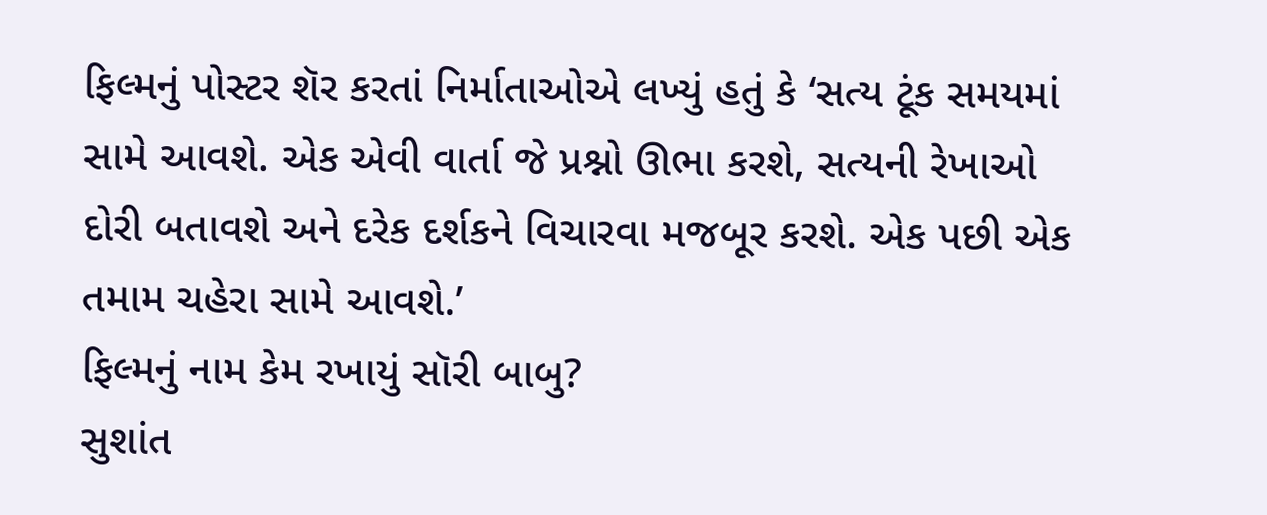ફિલ્મનું પોસ્ટર શૅર કરતાં નિર્માતાઓએ લખ્યું હતું કે ‘સત્ય ટૂંક સમયમાં સામે આવશે. એક એવી વાર્તા જે પ્રશ્નો ઊભા કરશે, સત્યની રેખાઓ દોરી બતાવશે અને દરેક દર્શકને વિચારવા મજબૂર કરશે. એક પછી એક તમામ ચહેરા સામે આવશે.’
ફિલ્મનું નામ કેમ રખાયું સૉરી બાબુ?
સુશાંત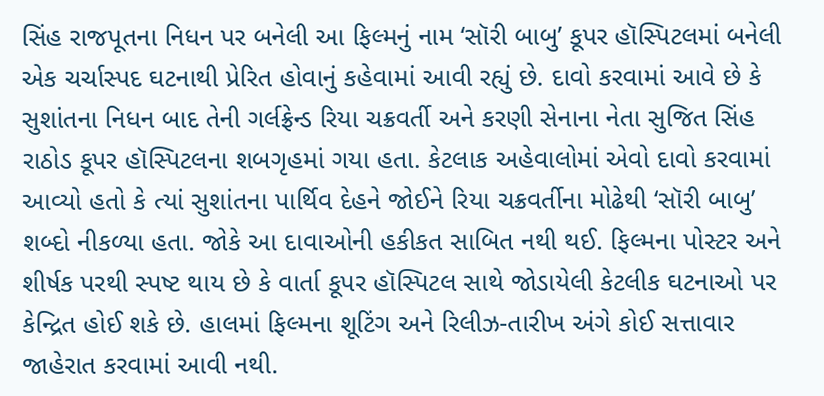સિંહ રાજપૂતના નિધન પર બનેલી આ ફિલ્મનું નામ ‘સૉરી બાબુ’ કૂપર હૉસ્પિટલમાં બનેલી એક ચર્ચાસ્પદ ઘટનાથી પ્રેરિત હોવાનું કહેવામાં આવી રહ્યું છે. દાવો કરવામાં આવે છે કે સુશાંતના નિધન બાદ તેની ગર્લફ્રેન્ડ રિયા ચક્રવર્તી અને કરણી સેનાના નેતા સુજિત સિંહ રાઠોડ કૂપર હૉસ્પિટલના શબગૃહમાં ગયા હતા. કેટલાક અહેવાલોમાં એવો દાવો કરવામાં આવ્યો હતો કે ત્યાં સુશાંતના પાર્થિવ દેહને જોઈને રિયા ચક્રવર્તીના મોઢેથી ‘સૉરી બાબુ’ શબ્દો નીકળ્યા હતા. જોકે આ દાવાઓની હકીકત સાબિત નથી થઈ. ફિલ્મના પોસ્ટર અને શીર્ષક પરથી સ્પષ્ટ થાય છે કે વાર્તા કૂપર હૉસ્પિટલ સાથે જોડાયેલી કેટલીક ઘટનાઓ પર કેન્દ્રિત હોઈ શકે છે. હાલમાં ફિલ્મના શૂટિંગ અને રિલીઝ-તારીખ અંગે કોઈ સત્તાવાર જાહેરાત કરવામાં આવી નથી.